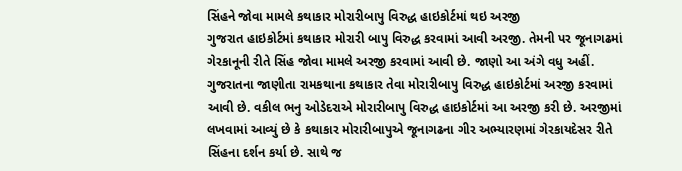સિંહને જોવા મામલે કથાકાર મોરારીબાપુ વિરુદ્ધ હાઇકોર્ટમાં થઇ અરજી
ગુજરાત હાઇકોર્ટમાં કથાકાર મોરારી બાપુ વિરુદ્ધ કરવામાં આવી અરજી. તેમની પર જૂનાગઢમાં ગેરકાનૂની રીતે સિંહ જોવા મામલે અરજી કરવામાં આવી છે. જાણો આ અંગે વધુ અહીં.
ગુજરાતના જાણીતા રામકથાના કથાકાર તેવા મોરારીબાપુ વિરુદ્ધ હાઇકોર્ટમાં અરજી કરવામાં આવી છે. વકીલ ભનુ ઓડેદરાએ મોરારીબાપુ વિરુદ્ધ હાઇકોર્ટમાં આ અરજી કરી છે. અરજીમાં લખવામાં આવ્યું છે કે કથાકાર મોરારીબાપુએ જૂનાગઢના ગીર અભ્યારણમાં ગેરકાયદેસર રીતે સિંહના દર્શન કર્યા છે. સાથે જ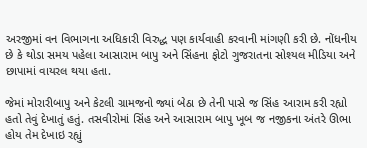અરજીમાં વન વિભાગના અધિકારી વિરુદ્ધ પણ કાર્યવાહી કરવાની માંગણી કરી છે. નોંધનીય છે કે થોડા સમય પહેલા આસારામ બાપુ અને સિંહના ફોટો ગુજરાતના સોશ્યલ મીડિયા અને છાપામાં વાયરલ થયા હતા.

જેમાં મોરારીબાપુ અને કેટલી ગ્રામજનો જ્યાં બેઠા છે તેની પાસે જ સિંહ આરામ કરી રહ્યો હતો તેવું દેખાતું હતું. તસવીરોમાં સિંહ અને આસારામ બાપુ ખૂબ જ નજીકના અંતરે ઊભા હોય તેમ દેખાઇ રહ્યું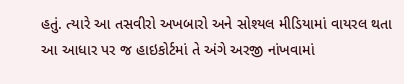હતું. ત્યારે આ તસવીરો અખબારો અને સોશ્યલ મીડિયામાં વાયરલ થતા આ આધાર પર જ હાઇકોર્ટમાં તે અંગે અરજી નાંખવામાં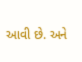આવી છે. અને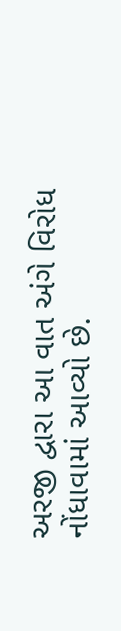અરજી દ્વારા આ વાત અંગે વિરોધ નોંધાવામાં આવ્યો છે.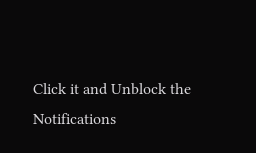Click it and Unblock the Notifications